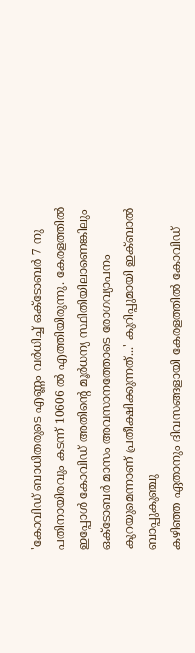'കോവിഡ് ബാധിതരുടെ എണ്ണം വർധിച്ച് ഒക്ടോബർ 7 നു പതിനായിരവും കടന്ന് 10606 ൽ എത്തിയിരുന്നു. കേരളത്തിൽ ഇപ്പോൾ കോവിഡ് അതിന്റെ മൂർധന്യ സ്ഥിതിയിലാണെങ്കിലും ഒക്ടോബർ മാസം അവസാനത്തോടെ രോഗവ്യാപനം കുറയുമെന്നാണ് പ്രതീക്ഷിക്കുന്നത്...' കുറിപ്പുമായി ഇക്ബാൽ ബാപ്പുകുഞ്ചു
കഴിഞ്ഞ ഏതാനും ദിവസങ്ങളായി കേരളത്തിൽ കോവിഡ്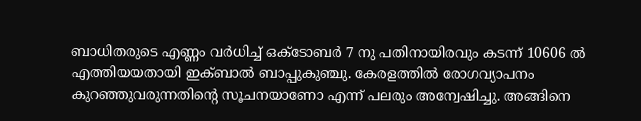ബാധിതരുടെ എണ്ണം വർധിച്ച് ഒക്ടോബർ 7 നു പതിനായിരവും കടന്ന് 10606 ൽ എത്തിയയതായി ഇക്ബാൽ ബാപ്പുകുഞ്ചു. കേരളത്തിൽ രോഗവ്യാപനം കുറഞ്ഞുവരുന്നതിന്റെ സൂചനയാണോ എന്ന് പലരും അന്വേഷിച്ചു. അങ്ങിനെ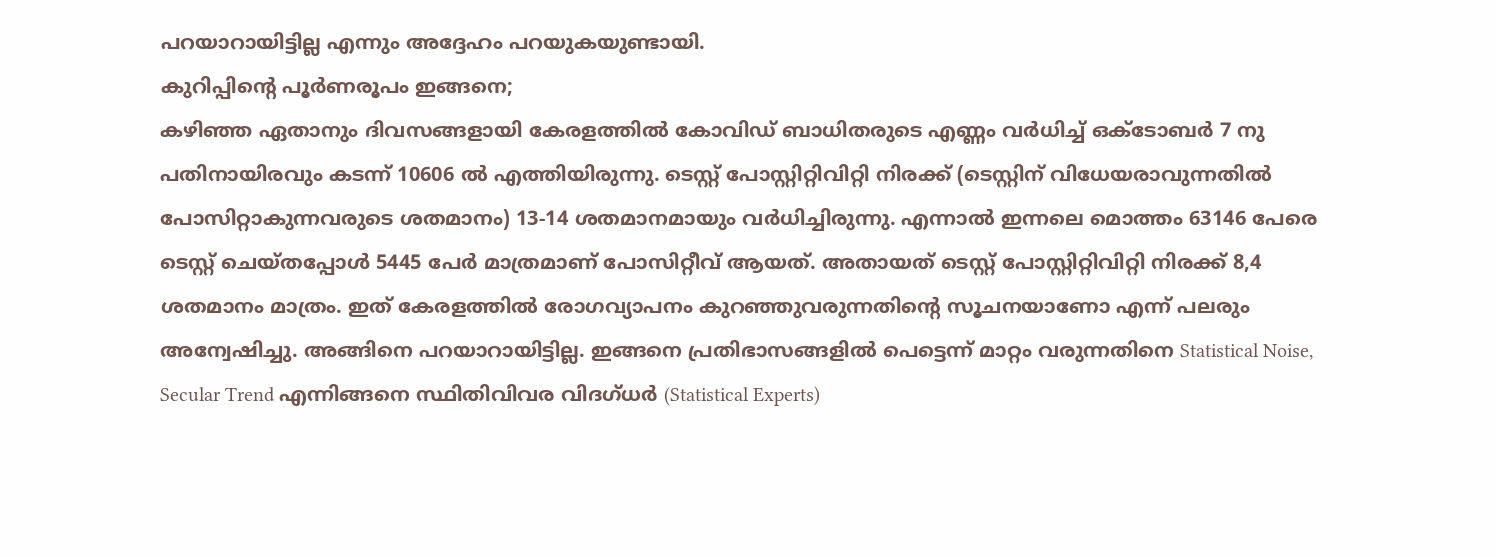പറയാറായിട്ടില്ല എന്നും അദ്ദേഹം പറയുകയുണ്ടായി.
കുറിപ്പിന്റെ പൂർണരൂപം ഇങ്ങനെ;
കഴിഞ്ഞ ഏതാനും ദിവസങ്ങളായി കേരളത്തിൽ കോവിഡ് ബാധിതരുടെ എണ്ണം വർധിച്ച് ഒക്ടോബർ 7 നു പതിനായിരവും കടന്ന് 10606 ൽ എത്തിയിരുന്നു. ടെസ്റ്റ് പോസ്റ്റിറ്റിവിറ്റി നിരക്ക് (ടെസ്റ്റിന് വിധേയരാവുന്നതിൽ പോസിറ്റാകുന്നവരുടെ ശതമാനം) 13-14 ശതമാനമായും വർധിച്ചിരുന്നു. എന്നാൽ ഇന്നലെ മൊത്തം 63146 പേരെ ടെസ്റ്റ് ചെയ്തപ്പോൾ 5445 പേർ മാത്രമാണ് പോസിറ്റീവ് ആയത്. അതായത് ടെസ്റ്റ് പോസ്റ്റിറ്റിവിറ്റി നിരക്ക് 8,4 ശതമാനം മാത്രം. ഇത് കേരളത്തിൽ രോഗവ്യാപനം കുറഞ്ഞുവരുന്നതിന്റെ സൂചനയാണോ എന്ന് പലരും അന്വേഷിച്ചു. അങ്ങിനെ പറയാറായിട്ടില്ല. ഇങ്ങനെ പ്രതിഭാസങ്ങളിൽ പെട്ടെന്ന് മാറ്റം വരുന്നതിനെ Statistical Noise, Secular Trend എന്നിങ്ങനെ സ്ഥിതിവിവര വിദഗ്ധർ (Statistical Experts)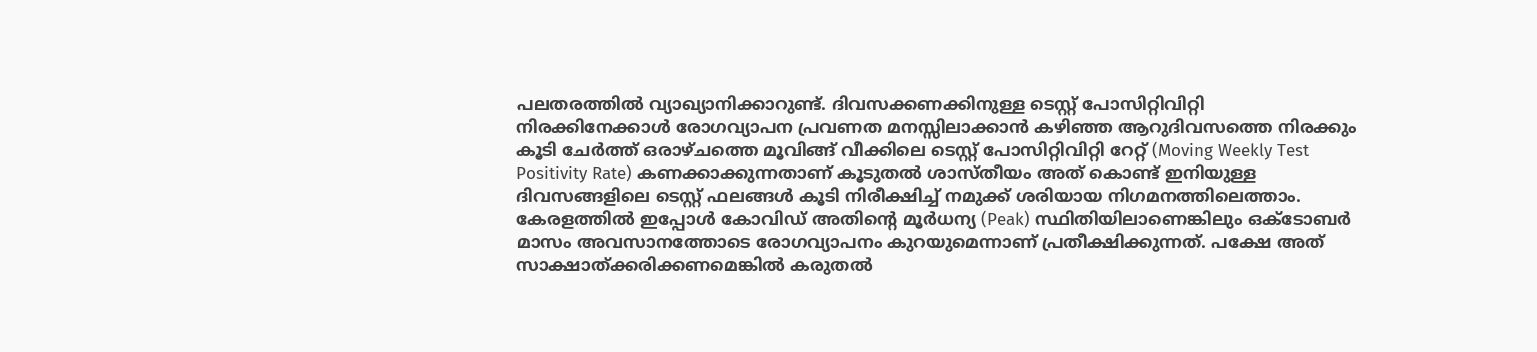പലതരത്തിൽ വ്യാഖ്യാനിക്കാറുണ്ട്. ദിവസക്കണക്കിനുള്ള ടെസ്റ്റ് പോസിറ്റിവിറ്റി നിരക്കിനേക്കാൾ രോഗവ്യാപന പ്രവണത മനസ്സിലാക്കാൻ കഴിഞ്ഞ ആറുദിവസത്തെ നിരക്കും കൂടി ചേർത്ത് ഒരാഴ്ചത്തെ മൂവിങ്ങ് വീക്കിലെ ടെസ്റ്റ് പോസിറ്റിവിറ്റി റേറ്റ് (Moving Weekly Test Positivity Rate) കണക്കാക്കുന്നതാണ് കൂടുതൽ ശാസ്തീയം അത് കൊണ്ട് ഇനിയുള്ള ദിവസങ്ങളിലെ ടെസ്റ്റ് ഫലങ്ങൾ കൂടി നിരീക്ഷിച്ച് നമുക്ക് ശരിയായ നിഗമനത്തിലെത്താം.
കേരളത്തിൽ ഇപ്പോൾ കോവിഡ് അതിന്റെ മൂർധന്യ (Peak) സ്ഥിതിയിലാണെങ്കിലും ഒക്ടോബർ മാസം അവസാനത്തോടെ രോഗവ്യാപനം കുറയുമെന്നാണ് പ്രതീക്ഷിക്കുന്നത്. പക്ഷേ അത് സാക്ഷാത്ക്കരിക്കണമെങ്കിൽ കരുതൽ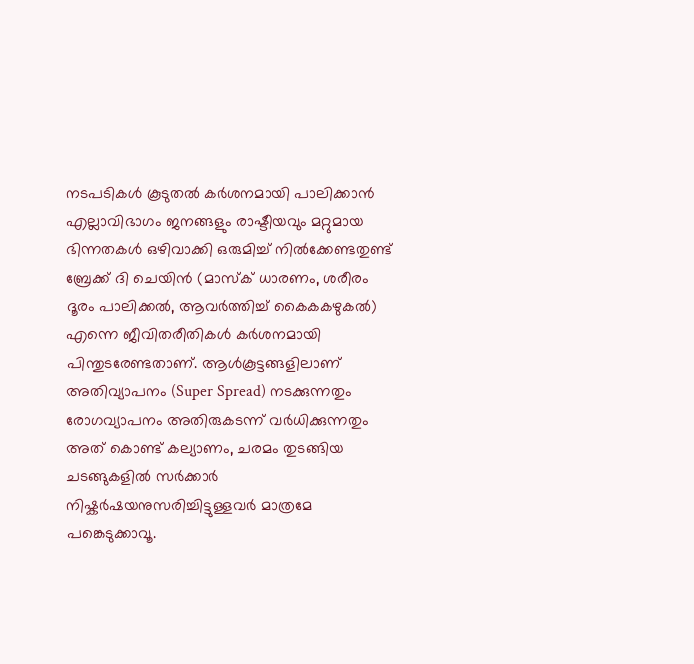നടപടികൾ കൂടുതൽ കർശനമായി പാലിക്കാൻ എല്ലാവിഭാഗം ജനങ്ങളും രാഷ്ടീയവും മറ്റുമായ ഭിന്നതകൾ ഒഴിവാക്കി ഒരുമിച്ച് നിൽക്കേണ്ടതുണ്ട് ബ്രേക്ക് ദി ചെയിൻ (മാസ്ക് ധാരണം, ശരീരം ദൂരം പാലിക്കൽ, ആവർത്തിച്ച് കൈകകഴുകൽ) എന്നെ ജീവിതരീതികൾ കർശനമായി പിന്തുടരേണ്ടതാണ്. ആൾകൂട്ടങ്ങളിലാണ് അതിവ്യാപനം (Super Spread) നടക്കുന്നതും രോഗവ്യാപനം അതിരുകടന്ന് വർധിക്കുന്നതും അത് കൊണ്ട് കല്യാണം, ചരമം തുടങ്ങിയ ചടങ്ങുകളിൽ സർക്കാർ നിഷ്കർഷയനുസരിച്ചിട്ടുള്ളവർ മാത്രമേ പങ്കെടുക്കാവൂ.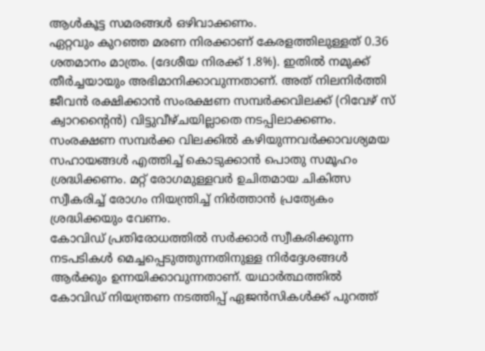ആൾകൂട്ട സമരങ്ങൾ ഒഴിവാക്കണം.
ഏറ്റവും കുറഞ്ഞ മരണ നിരക്കാണ് കേരളത്തിലുള്ളത് 0.36 ശതമാനം മാത്രം. (ദേശീയ നിരക്ക് 1.8%). ഇതിൽ നമുക്ക് തീർച്ചയായും അഭിമാനിക്കാവുന്നതാണ്. അത് നിലനിർത്തി ജീവൻ രക്ഷിക്കാൻ സംരക്ഷണ സമ്പർക്കവിലക്ക് (റിവേഴ് സ് ക്വാറന്റൈൻ) വിട്ടുവീഴ്ചയില്ലാതെ നടപ്പിലാക്കണം. സംരക്ഷണ സമ്പർക്ക വിലക്കിൽ കഴിയുന്നവർക്കാവശ്യമയ സഹായങ്ങൾ എത്തിച്ച് കൊടുക്കാൻ പൊതു സമൂഹം ശ്രദ്ധിക്കണം. മറ്റ് രോഗമുള്ളവർ ഉചിതമായ ചികിത്സ സ്വീകരിച്ച് രോഗം നിയന്ത്രിച്ച് നിർത്താൻ പ്രത്യേകം ശ്രദ്ധിക്കയും വേണം.
കോവിഡ് പ്രതിരോധത്തിൽ സർക്കാർ സ്വീകരിക്കുന്ന നടപടികൾ മെച്ചപ്പെടുത്തുന്നതിനുള്ള നിർദ്ദേശങ്ങൾ ആർക്കും ഉന്നയിക്കാവുന്നതാണ്. യഥാർത്ഥത്തിൽ കോവിഡ് നിയന്ത്രണ നടത്തിപ്പ് ഏജൻസികൾക്ക് പുറത്ത്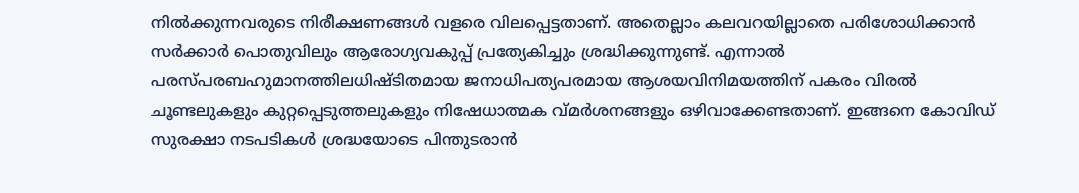നിൽക്കുന്നവരുടെ നിരീക്ഷണങ്ങൾ വളരെ വിലപ്പെട്ടതാണ്. അതെല്ലാം കലവറയില്ലാതെ പരിശോധിക്കാൻ സർക്കാർ പൊതുവിലും ആരോഗ്യവകുപ്പ് പ്രത്യേകിച്ചും ശ്രദ്ധിക്കുന്നുണ്ട്. എന്നാൽ പരസ്പരബഹുമാനത്തിലധിഷ്ടിതമായ ജനാധിപത്യപരമായ ആശയവിനിമയത്തിന് പകരം വിരൽ ചൂണ്ടലുകളും കുറ്റപ്പെടുത്തലുകളും നിഷേധാത്മക വ്മർശനങ്ങളും ഒഴിവാക്കേണ്ടതാണ്. ഇങ്ങനെ കോവിഡ് സുരക്ഷാ നടപടികൾ ശ്രദ്ധയോടെ പിന്തുടരാൻ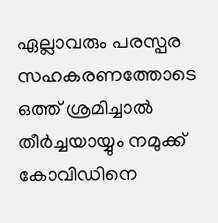ഏല്ലാവരും പരസ്പര സഹകരണത്തോടെ ഒത്ത് ശ്രമിച്ചാൽ തീർച്ചയായ്യും നമുക്ക് കോവിഡിനെ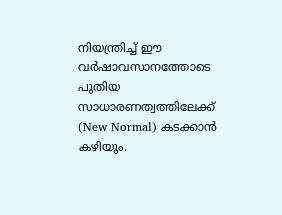നിയന്ത്രിച്ച് ഈ വർഷാവസാനത്തോടെ പുതിയ സാധാരണത്വത്തിലേക്ക് (New Normal) കടക്കാൻ കഴിയും.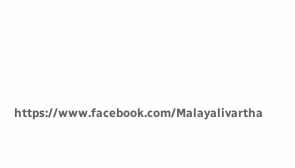https://www.facebook.com/Malayalivartha